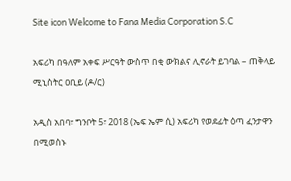Site icon Welcome to Fana Media Corporation S.C

አፍሪካ በዓለም አቀፍ ሥርዓት ውስጥ በቂ ውክልና ሊኖራት ይገባል – ጠቅላይ ሚኒስትር ዐቢይ (ዶ/ር)

አዲስ አበባ፣ ግንቦት 5፣ 2018 (ኤፍ ኤም ሲ) አፍሪካ የወደፊት ዕጣ ፈንታዋን በሚወስኑ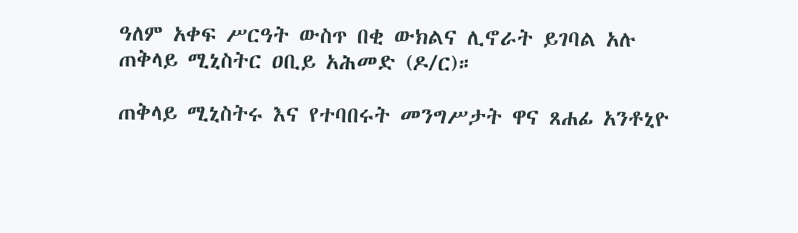ዓለም አቀፍ ሥርዓት ውስጥ በቂ ውክልና ሊኖራት ይገባል አሉ ጠቅላይ ሚኒስትር ዐቢይ አሕመድ (ዶ/ር)።

ጠቅላይ ሚኒስትሩ እና የተባበሩት መንግሥታት ዋና ጸሐፊ አንቶኒዮ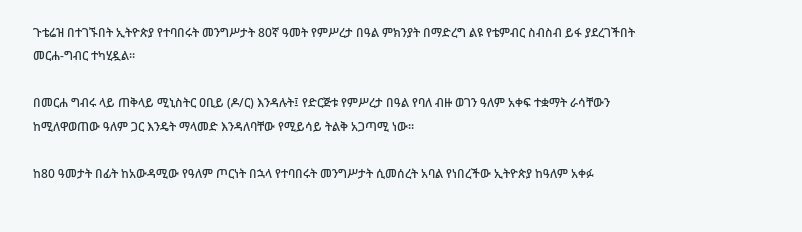ጉቴሬዝ በተገኙበት ኢትዮጵያ የተባበሩት መንግሥታት 80ኛ ዓመት የምሥረታ በዓል ምክንያት በማድረግ ልዩ የቴምብር ስብስብ ይፋ ያደረገችበት መርሐ-ግብር ተካሂዷል።

በመርሐ ግብሩ ላይ ጠቅላይ ሚኒስትር ዐቢይ (ዶ/ር) እንዳሉት፤ የድርጅቱ የምሥረታ በዓል የባለ ብዙ ወገን ዓለም አቀፍ ተቋማት ራሳቸውን ከሚለዋወጠው ዓለም ጋር እንዴት ማላመድ እንዳለባቸው የሚይሳይ ትልቅ አጋጣሚ ነው።

ከ80 ዓመታት በፊት ከአውዳሚው የዓለም ጦርነት በኋላ የተባበሩት መንግሥታት ሲመሰረት አባል የነበረችው ኢትዮጵያ ከዓለም አቀፉ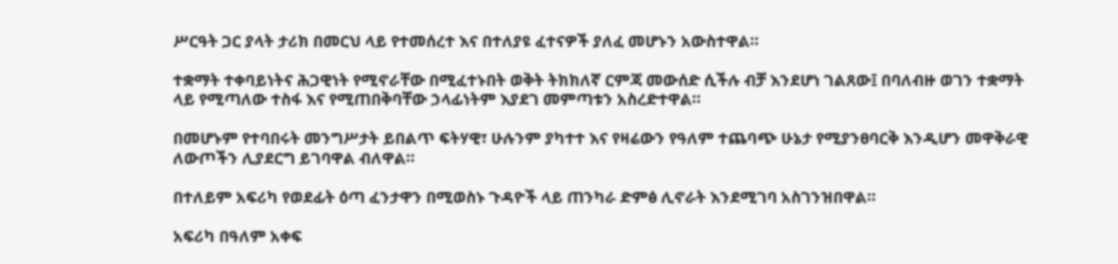ሥርዓት ጋር ያላት ታሪክ በመርህ ላይ የተመሰረተ እና በተለያዩ ፈተናዎች ያለፈ መሆኑን አውስተዋል።

ተቋማት ተቀባይነትና ሕጋዊነት የሚኖራቸው በሚፈተኑበት ወቅት ትክክለኛ ርምጃ መውሰድ ሲችሉ ብቻ እንደሆነ ገልጸው፤ በባለብዙ ወገን ተቋማት ላይ የሚጣለው ተስፋ እና የሚጠበቅባቸው ኃላፊነትም እያደገ መምጣቱን አስረድተዋል።

በመሆኑም የተባበሩት መንግሥታት ይበልጥ ፍትሃዊ፣ ሁሉንም ያካተተ እና የዛሬውን የዓለም ተጨባጭ ሁኔታ የሚያንፀባርቅ እንዲሆን መዋቅራዊ ለውጦችን ሊያደርግ ይገባዋል ብለዋል።

በተለይም አፍሪካ የወደፊት ዕጣ ፈንታዋን በሚወስኑ ጉዳዮች ላይ ጠንካራ ድምፅ ሊኖራት እንደሚገባ አስገንዝበዋል።

አፍሪካ በዓለም አቀፍ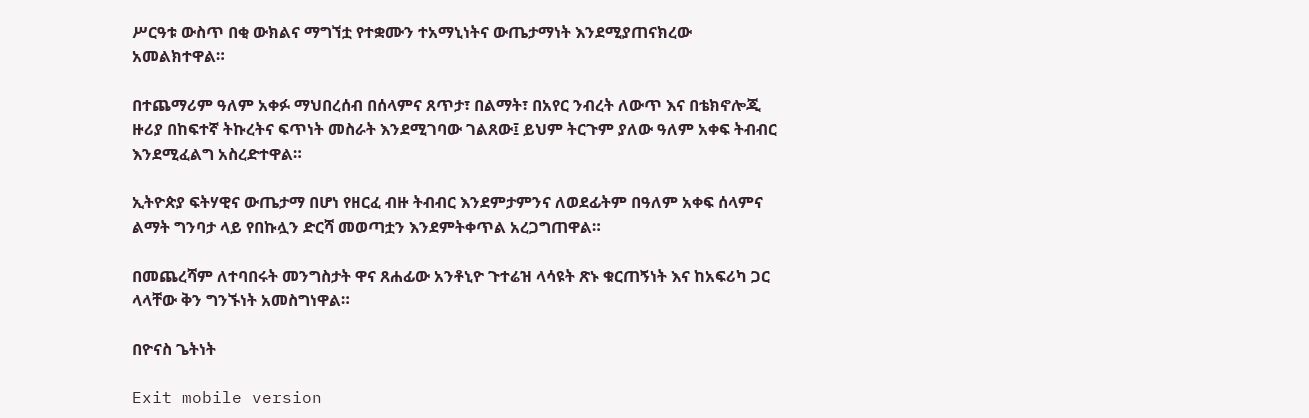ሥርዓቱ ውስጥ በቂ ውክልና ማግኘቷ የተቋሙን ተአማኒነትና ውጤታማነት እንደሚያጠናክረው አመልክተዋል።

በተጨማሪም ዓለም አቀፉ ማህበረሰብ በሰላምና ጸጥታ፣ በልማት፣ በአየር ንብረት ለውጥ እና በቴክኖሎጂ ዙሪያ በከፍተኛ ትኩረትና ፍጥነት መስራት እንደሚገባው ገልጸው፤ ይህም ትርጉም ያለው ዓለም አቀፍ ትብብር እንደሚፈልግ አስረድተዋል።

ኢትዮጵያ ፍትሃዊና ውጤታማ በሆነ የዘርፈ ብዙ ትብብር እንደምታምንና ለወደፊትም በዓለም አቀፍ ሰላምና ልማት ግንባታ ላይ የበኩሏን ድርሻ መወጣቷን እንደምትቀጥል አረጋግጠዋል።

በመጨረሻም ለተባበሩት መንግስታት ዋና ጸሐፊው አንቶኒዮ ጉተሬዝ ላሳዩት ጽኑ ቁርጠኝነት እና ከአፍሪካ ጋር ላላቸው ቅን ግንኙነት አመስግነዋል።

በዮናስ ጌትነት

Exit mobile version